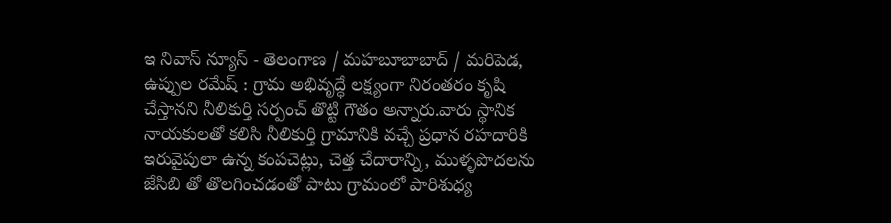ఇ నివాస్ న్యూస్ - తెలంగాణ / మహబూబాబాద్ / మరిపెడ, ఉప్పుల రమేష్ : గ్రామ అభివృద్ధే లక్ష్యంగా నిరంతరం కృషి చేస్తానని నీలికుర్తి సర్పంచ్ తొట్టి గౌతం అన్నారు.వారు స్థానిక నాయకులతో కలిసి నీలికుర్తి గ్రామానికి వచ్చే ప్రధాన రహదారికి ఇరువైపులా ఉన్న కంపచెట్లు, చెత్త చేదారాన్ని, ముళ్ళపొదలను జేసిబి తో తొలగించడంతో పాటు గ్రామంలో పారిశుధ్య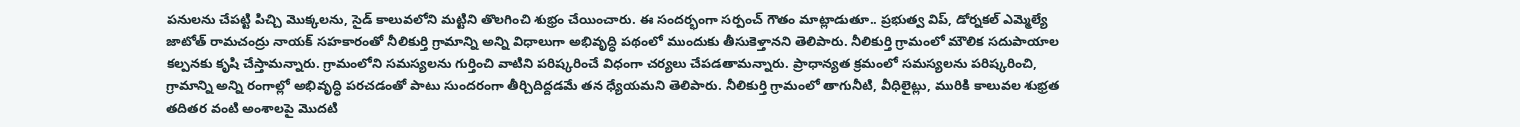పనులను చేపట్టి పిచ్చి మొక్కలను, సైడ్ కాలువలోని మట్టిని తొలగించి శుభ్రం చేయించారు. ఈ సందర్భంగా సర్పంచ్ గౌతం మాట్లాడుతూ.. ప్రభుత్వ విప్, డోర్నకల్ ఎమ్మెల్యే జాటోత్ రామచంద్రు నాయక్ సహకారంతో నీలికుర్తి గ్రామాన్ని అన్ని విధాలుగా అభివృద్ధి పథంలో ముందుకు తీసుకెళ్తానని తెలిపారు. నీలికుర్తి గ్రామంలో మౌలిక సదుపాయాల కల్పనకు కృషి చేస్తామన్నారు. గ్రామంలోని సమస్యలను గుర్తించి వాటిని పరిష్కరించే విధంగా చర్యలు చేపడతామన్నారు. ప్రాధాన్యత క్రమంలో సమస్యలను పరిష్కరించి, గ్రామాన్ని అన్ని రంగాల్లో అభివృద్ధి పరచడంతో పాటు సుందరంగా తీర్చిదిద్దడమే తన ధ్యేయమని తెలిపారు. నీలికుర్తి గ్రామంలో తాగునీటి, వీధిలైట్లు, మురికి కాలువల శుభ్రత తదితర వంటి అంశాలపై మొదటి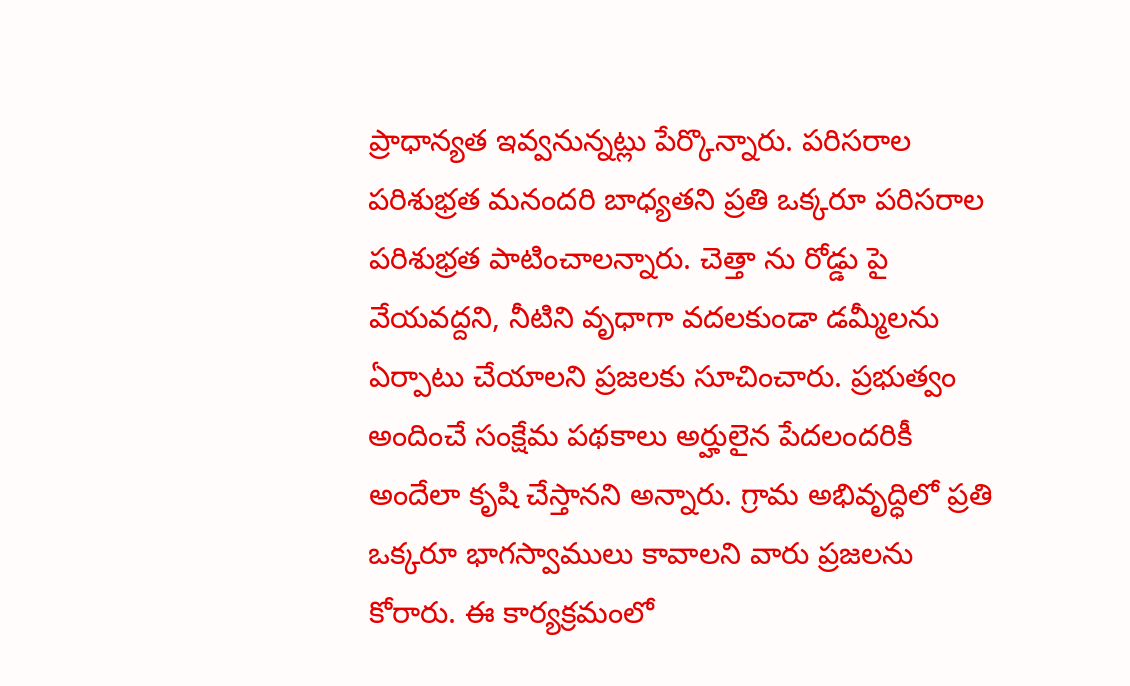ప్రాధాన్యత ఇవ్వనున్నట్లు పేర్కొన్నారు. పరిసరాల పరిశుభ్రత మనందరి బాధ్యతని ప్రతి ఒక్కరూ పరిసరాల పరిశుభ్రత పాటించాలన్నారు. చెత్తా ను రోడ్డు పై వేయవద్దని, నీటిని వృధాగా వదలకుండా డమ్మీలను ఏర్పాటు చేయాలని ప్రజలకు సూచించారు. ప్రభుత్వం అందించే సంక్షేమ పథకాలు అర్హులైన పేదలందరికీ అందేలా కృషి చేస్తానని అన్నారు. గ్రామ అభివృద్ధిలో ప్రతి ఒక్కరూ భాగస్వాములు కావాలని వారు ప్రజలను కోరారు. ఈ కార్యక్రమంలో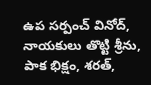ఉప సర్పంచ్ వినోద్, నాయకులు తొట్టి శ్రీను, పాక భిక్షం, శరత్,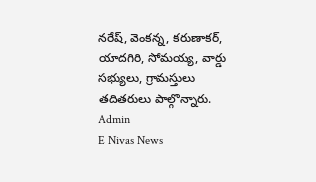నరేష్, వెంకన్న, కరుణాకర్, యాదగిరి, సోమయ్య, వార్డు సభ్యులు, గ్రామస్తులు తదితరులు పాల్గొన్నారు.
Admin
E Nivas News